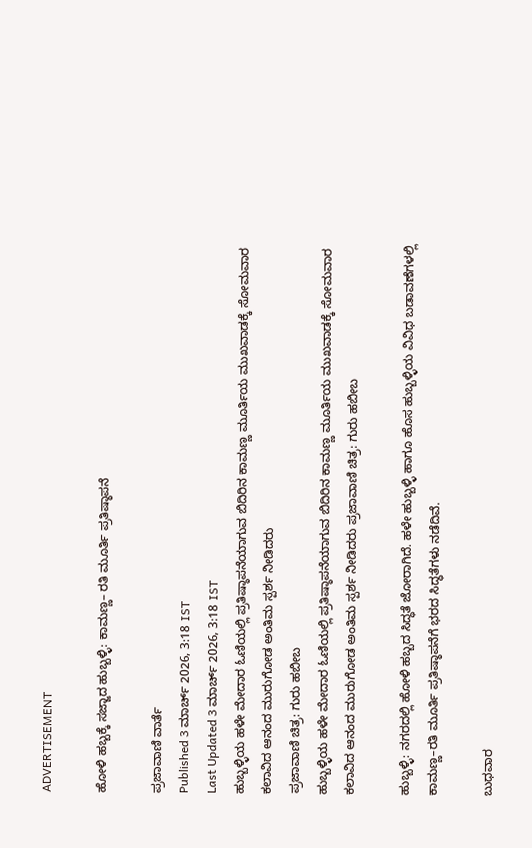ADVERTISEMENT

ಹೋಳಿ ಹಬ್ಬಕ್ಕೆ ಸಜ್ಜಾದ ಹುಬ್ಬಳ್ಳಿ: ಕಾಮಣ್ಣ– ರತಿ ಮೂರ್ತಿ ಪ್ರತಿಷ್ಠಾಪನೆ

ಪ್ರಜಾವಾಣಿ ವಾರ್ತೆ
Published 3 ಮಾರ್ಚ್ 2026, 3:18 IST
Last Updated 3 ಮಾರ್ಚ್ 2026, 3:18 IST
ಹುಬ್ಬಳ್ಳಿಯ ಹಳೇ ಮೇದಾರ ಓಣಿಯಲ್ಲಿ ಪ್ರತಿಷ್ಠಾಪನೆಯಾಗುವ ಬಿದಿರಿನ ಕಾಮಣ್ಣ ಮೂರ್ತಿಯ ಮುಖವಾಡಕ್ಕೆ ಸೋಮವಾರ ಕಲಾವಿದ ಆನಂದ ಮುರುಗೋಡ ಅಂತಿಮ ಸ್ಪರ್ಶ ನೀಡಿದರು
ಪ್ರಜಾವಾಣಿ ಚಿತ್ರ: ಗುರು ಹಬೀಬ
ಹುಬ್ಬಳ್ಳಿಯ ಹಳೇ ಮೇದಾರ ಓಣಿಯಲ್ಲಿ ಪ್ರತಿಷ್ಠಾಪನೆಯಾಗುವ ಬಿದಿರಿನ ಕಾಮಣ್ಣ ಮೂರ್ತಿಯ ಮುಖವಾಡಕ್ಕೆ ಸೋಮವಾರ ಕಲಾವಿದ ಆನಂದ ಮುರುಗೋಡ ಅಂತಿಮ ಸ್ಪರ್ಶ ನೀಡಿದರು ಪ್ರಜಾವಾಣಿ ಚಿತ್ರ: ಗುರು ಹಬೀಬ

ಹುಬ್ಬಳ್ಳಿ: ನಗರದಲ್ಲಿ ಹೋಳಿ ಹಬ್ಬದ ಸಿದ್ಧತೆ ಜೋರಾಗಿದೆ. ಹಳೇ ಹುಬ್ಬಳ್ಳಿ ಹಾಗೂ ಹೊಸ ಹುಬ್ಬಳ್ಳಿಯ ವಿವಿಧ ಬಡಾವಣೆಗಳಲ್ಲಿ ಕಾಮಣ್ಣ–ರತಿ ಮೂರ್ತಿ ಪ್ರತಿಷ್ಠಾಪನೆಗೆ ಭರದ ಸಿದ್ಧತೆಗಳು ನಡೆದಿವೆ.

ಬುಧವಾರ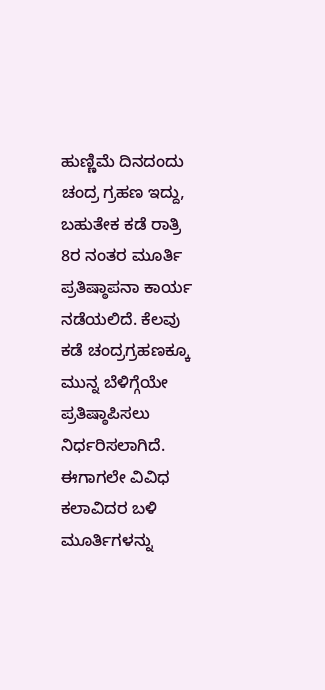ಹುಣ್ಣಿಮೆ ದಿನದಂದು ಚಂದ್ರ ಗ್ರಹಣ ಇದ್ದು, ಬಹುತೇಕ ಕಡೆ ರಾತ್ರಿ 8ರ ನಂತರ ಮೂರ್ತಿ ಪ್ರತಿಷ್ಠಾಪನಾ ಕಾರ್ಯ ನಡೆಯಲಿದೆ. ಕೆಲವು ಕಡೆ ಚಂದ್ರಗ್ರಹಣಕ್ಕೂ ಮುನ್ನ ಬೆಳಿಗ್ಗೆಯೇ ಪ್ರತಿಷ್ಠಾಪಿಸಲು ನಿರ್ಧರಿಸಲಾಗಿದೆ. ಈಗಾಗಲೇ ವಿವಿಧ ಕಲಾವಿದರ ಬಳಿ ಮೂರ್ತಿಗಳನ್ನು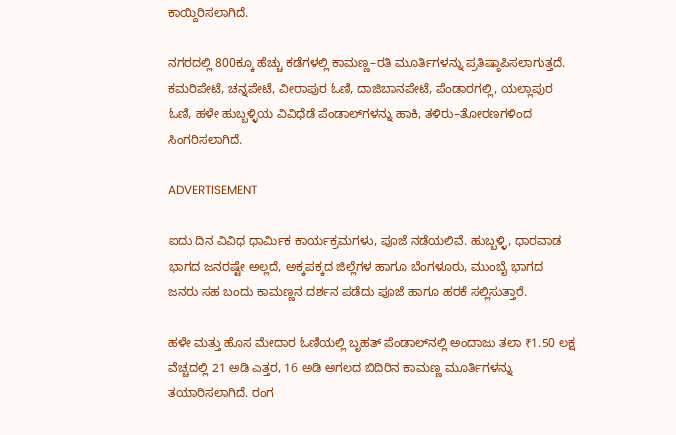ಕಾಯ್ದಿರಿಸಲಾಗಿದೆ.

ನಗರದಲ್ಲಿ 800ಕ್ಕೂ ಹೆಚ್ಚು ಕಡೆಗಳಲ್ಲಿ ಕಾಮಣ್ಣ–ರತಿ ಮೂರ್ತಿಗಳನ್ನು ಪ್ರತಿಷ್ಠಾಪಿಸಲಾಗುತ್ತದೆ. ಕಮರಿಪೇಟೆ, ಚನ್ನಪೇಟೆ, ವೀರಾಪುರ ಓಣಿ, ದಾಜಿಬಾನಪೇಟೆ, ಪೆಂಡಾರಗಲ್ಲಿ, ಯಲ್ಲಾಪುರ ಓಣಿ, ಹಳೇ ಹುಬ್ಬಳ್ಳಿಯ ವಿವಿಧೆಡೆ ಪೆಂಡಾಲ್‌ಗಳನ್ನು ಹಾಕಿ, ತಳಿರು–ತೋರಣಗಳಿಂದ ಸಿಂಗರಿಸಲಾಗಿದೆ.

ADVERTISEMENT

ಐದು ದಿನ ವಿವಿಧ ಧಾರ್ಮಿಕ ಕಾರ್ಯಕ್ರಮಗಳು, ಪೂಜೆ ನಡೆಯಲಿವೆ. ಹುಬ್ಬಳ್ಳಿ, ಧಾರವಾಡ ಭಾಗದ ಜನರಷ್ಟೇ ಅಲ್ಲದೆ, ಅಕ್ಕಪಕ್ಕದ ಜಿಲ್ಲೆಗಳ ಹಾಗೂ ಬೆಂಗಳೂರು, ಮುಂಬೈ ಭಾಗದ ಜನರು ಸಹ ಬಂದು ಕಾಮಣ್ಣನ ದರ್ಶನ ಪಡೆದು ಪೂಜೆ ಹಾಗೂ ಹರಕೆ ಸಲ್ಲಿಸುತ್ತಾರೆ.

ಹಳೇ ಮತ್ತು ಹೊಸ ಮೇದಾರ ಓಣಿಯಲ್ಲಿ ಬೃಹತ್‌ ಪೆಂಡಾಲ್‌ನಲ್ಲಿ ಅಂದಾಜು ತಲಾ ₹1.50 ಲಕ್ಷ ವೆಚ್ಚದಲ್ಲಿ 21 ಅಡಿ ಎತ್ತರ, 16 ಅಡಿ ಅಗಲದ ಬಿದಿರಿನ ಕಾಮಣ್ಣ ಮೂರ್ತಿಗಳನ್ನು ತಯಾರಿಸಲಾಗಿದೆ. ರಂಗ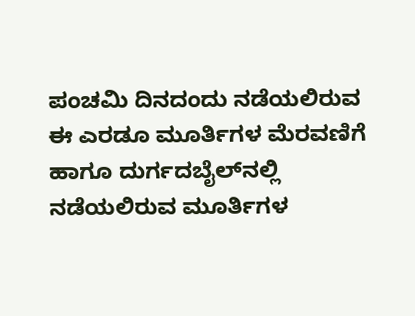ಪಂಚಮಿ ದಿನದಂದು ನಡೆಯಲಿರುವ ಈ ಎರಡೂ ಮೂರ್ತಿಗಳ ಮೆರವಣಿಗೆ ಹಾಗೂ ದುರ್ಗದಬೈಲ್‌ನಲ್ಲಿ ನಡೆಯಲಿರುವ ಮೂರ್ತಿಗಳ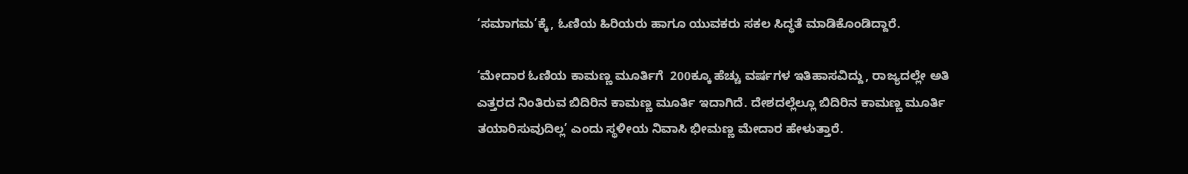‘ಸಮಾಗಮ’ಕ್ಕೆ, ಓಣಿಯ ಹಿರಿಯರು ಹಾಗೂ ಯುವಕರು ಸಕಲ ಸಿದ್ಧತೆ ಮಾಡಿಕೊಂಡಿದ್ದಾರೆ.

‘ಮೇದಾರ ಓಣಿಯ ಕಾಮಣ್ಣ ಮೂರ್ತಿಗೆ  200ಕ್ಕೂ ಹೆಚ್ಚು ವರ್ಷಗಳ ಇತಿಹಾಸವಿದ್ದು, ರಾಜ್ಯದಲ್ಲೇ ಅತಿ ಎತ್ತರದ ನಿಂತಿರುವ ಬಿದಿರಿನ ಕಾಮಣ್ಣ ಮೂರ್ತಿ ಇದಾಗಿದೆ. ದೇಶದಲ್ಲೆಲ್ಲೂ ಬಿದಿರಿನ ಕಾಮಣ್ಣ ಮೂರ್ತಿ ತಯಾರಿಸುವುದಿಲ್ಲ’ ಎಂದು ಸ್ಥಳೀಯ ನಿವಾಸಿ ಭೀಮಣ್ಣ ಮೇದಾರ ಹೇಳುತ್ತಾರೆ.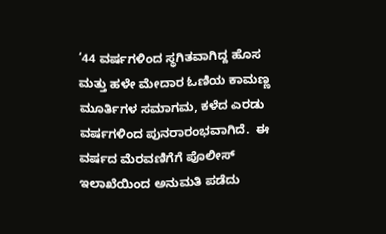‘44 ವರ್ಷಗಳಿಂದ ಸ್ಥಗಿತವಾಗಿದ್ದ ಹೊಸ ಮತ್ತು ಹಳೇ ಮೇದಾರ ಓಣಿಯ ಕಾಮಣ್ಣ ಮೂರ್ತಿಗಳ ಸಮಾಗಮ, ಕಳೆದ ಎರಡು ವರ್ಷಗಳಿಂದ ಪುನರಾರಂಭವಾಗಿದೆ.  ಈ ವರ್ಷದ ಮೆರವಣಿಗೆಗೆ ಪೊಲೀಸ್‌ ಇಲಾಖೆಯಿಂದ ಅನುಮತಿ ಪಡೆದು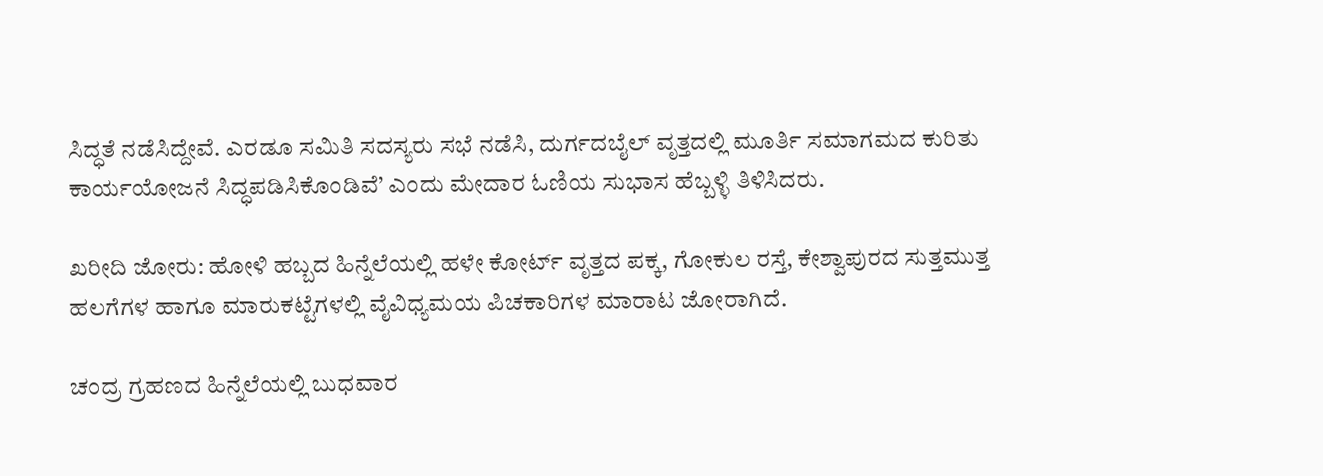ಸಿದ್ಧತೆ ನಡೆಸಿದ್ದೇವೆ. ಎರಡೂ ಸಮಿತಿ ಸದಸ್ಯರು ಸಭೆ ನಡೆಸಿ, ದುರ್ಗದಬೈಲ್‌ ವೃತ್ತದಲ್ಲಿ ಮೂರ್ತಿ ಸಮಾಗಮದ ಕುರಿತು ಕಾರ್ಯಯೋಜನೆ ಸಿದ್ಧಪಡಿಸಿಕೊಂಡಿವೆ’ ಎಂದು ಮೇದಾರ ಓಣಿಯ ಸುಭಾಸ ಹೆಬ್ಬಳ್ಳಿ ತಿಳಿಸಿದರು.

ಖರೀದಿ ಜೋರು: ಹೋಳಿ ಹಬ್ಬದ ಹಿನ್ನೆಲೆಯಲ್ಲಿ ಹಳೇ ಕೋರ್ಟ್‌ ವೃತ್ತದ ಪಕ್ಕ, ಗೋಕುಲ ರಸ್ತೆ, ಕೇಶ್ವಾಪುರದ ಸುತ್ತಮುತ್ತ ಹಲಗೆಗಳ ಹಾಗೂ ಮಾರುಕಟ್ಟೆಗಳಲ್ಲಿ ವೈವಿಧ್ಯಮಯ ಪಿಚಕಾರಿಗಳ ಮಾರಾಟ ಜೋರಾಗಿದೆ.

ಚಂದ್ರ ಗ್ರಹಣದ ಹಿನ್ನೆಲೆಯಲ್ಲಿ ಬುಧವಾರ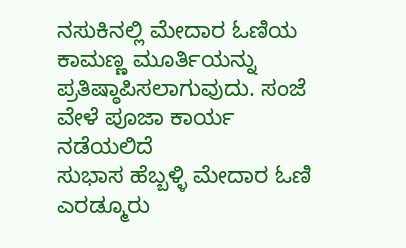ನಸುಕಿನಲ್ಲಿ ಮೇದಾರ ಓಣಿಯ ಕಾಮಣ್ಣ ಮೂರ್ತಿಯನ್ನು ಪ್ರತಿಷ್ಠಾಪಿಸಲಾಗುವುದು. ಸಂಜೆ ವೇಳೆ ಪೂಜಾ ಕಾರ್ಯ ನಡೆಯಲಿದೆ
ಸುಭಾಸ ಹೆಬ್ಬಳ್ಳಿ ಮೇದಾರ ಓಣಿ
ಎರಡ್ಮೂರು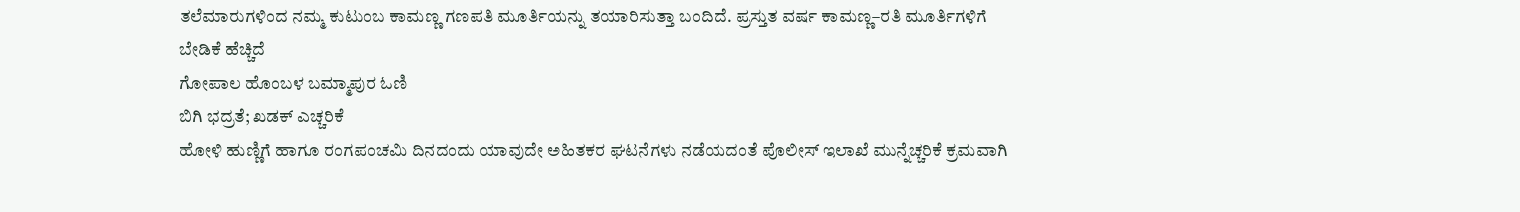ತಲೆಮಾರುಗಳಿಂದ ನಮ್ಮ ಕುಟುಂಬ ಕಾಮಣ್ಣ ಗಣಪತಿ ಮೂರ್ತಿಯನ್ನು ತಯಾರಿಸುತ್ತಾ ಬಂದಿದೆ. ಪ್ರಸ್ತುತ ವರ್ಷ ಕಾಮಣ್ಣ–ರತಿ ಮೂರ್ತಿಗಳಿಗೆ ಬೇಡಿಕೆ ಹೆಚ್ಚಿದೆ
ಗೋಪಾಲ ಹೊಂಬಳ ಬಮ್ಮಾಪುರ ಓಣಿ
ಬಿಗಿ ಭದ್ರತೆ; ಖಡಕ್‌ ಎಚ್ಚರಿಕೆ
ಹೋಳಿ ಹುಣ್ಣಿಗೆ ಹಾಗೂ ರಂಗಪಂಚಮಿ ದಿನದಂದು ಯಾವುದೇ ಅಹಿತಕರ ಘಟನೆಗಳು ನಡೆಯದಂತೆ ಪೊಲೀಸ್‌ ಇಲಾಖೆ ಮುನ್ನೆಚ್ಚರಿಕೆ ಕ್ರಮವಾಗಿ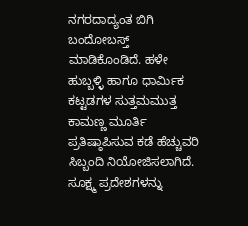ನಗರದಾದ್ಯಂತ ಬಿಗಿ ಬಂದೋಬಸ್ತ್‌ ಮಾಡಿಕೊಂಡಿದೆ. ಹಳೇ ಹುಬ್ಬಳ್ಳಿ ಹಾಗೂ ಧಾರ್ಮಿಕ ಕಟ್ಟಡಗಳ ಸುತ್ತಮಮುತ್ತ ಕಾಮಣ್ಣ ಮೂರ್ತಿ ಪ್ರತಿಷ್ಠಾಪಿಸುವ ಕಡೆ ಹೆಚ್ಚುವರಿ ಸಿಬ್ಬಂದಿ ನಿಯೋಜಿಸಲಾಗಿದೆ. ಸೂಕ್ಷ್ಮ ಪ್ರದೇಶಗಳನ್ನು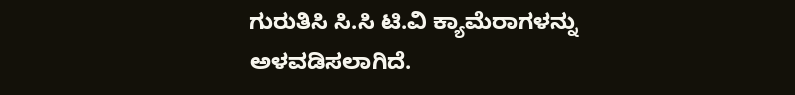ಗುರುತಿಸಿ ಸಿ.ಸಿ ಟಿ.ವಿ ಕ್ಯಾಮೆರಾಗಳನ್ನು ಅಳವಡಿಸಲಾಗಿದೆ.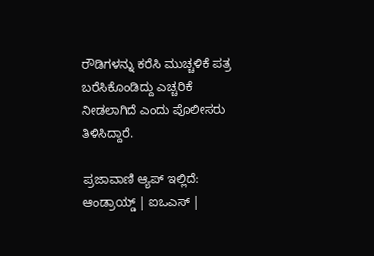ರೌಡಿಗಳನ್ನು ಕರೆಸಿ ಮುಚ್ಚಳಿಕೆ ಪತ್ರ ಬರೆಸಿಕೊಂಡಿದ್ದು ಎಚ್ಚರಿಕೆ ನೀಡಲಾಗಿದೆ ಎಂದು ಪೊಲೀಸರು ತಿಳಿಸಿದ್ದಾರೆ.

ಪ್ರಜಾವಾಣಿ ಆ್ಯಪ್ ಇಲ್ಲಿದೆ: ಆಂಡ್ರಾಯ್ಡ್ | ಐಒಎಸ್ |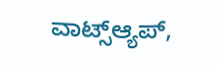ವಾಟ್ಸ್ಆ್ಯಪ್,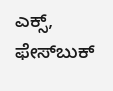ಎಕ್ಸ್, ಫೇಸ್‌ಬುಕ್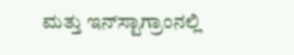ಮತ್ತು ಇನ್‌ಸ್ಟಾಗ್ರಾಂನಲ್ಲಿ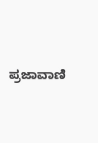ಪ್ರಜಾವಾಣಿ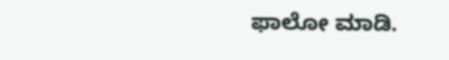ಫಾಲೋ ಮಾಡಿ.